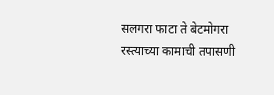सलगरा फाटा ते बेटमोगरा रस्त्याच्या कामाची तपासणी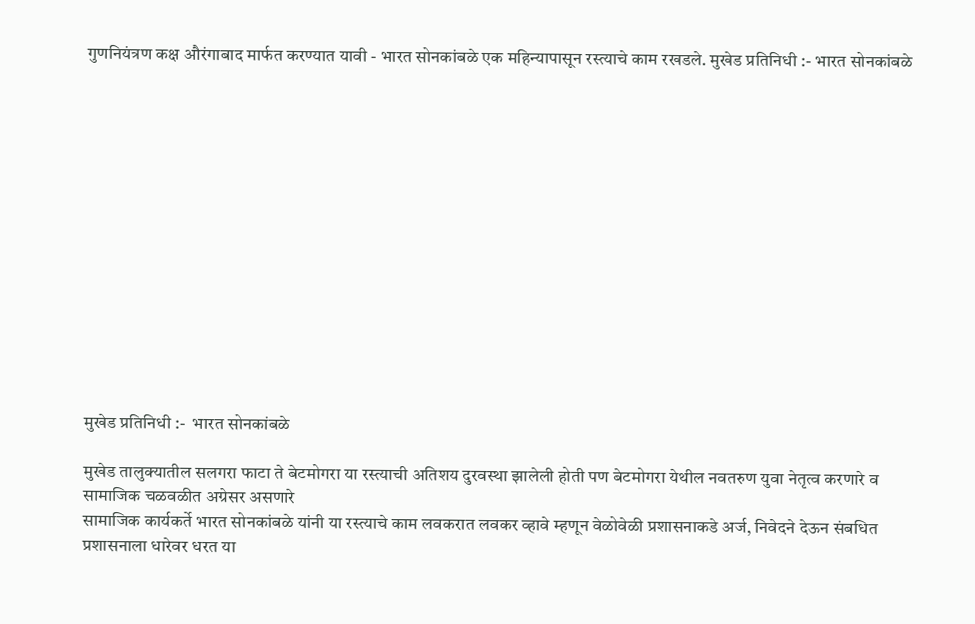गुणनियंत्रण कक्ष औरंगाबाद मार्फत करण्यात यावी - भारत सोनकांबळे एक महिन्यापासून रस्त्याचे काम रखडले. मुखेड प्रतिनिधी :- भारत सोनकांबळे














मुखेड प्रतिनिधी :-  भारत सोनकांबळे

मुखेड तालुक्यातील सलगरा फाटा ते बेटमोगरा या रस्त्याची अतिशय दुरवस्था झालेली होती पण बेटमोगरा येथील नवतरुण युवा नेतृत्व करणारे व
सामाजिक चळवळीत अग्रेसर असणारे
सामाजिक कार्यकर्ते भारत सोनकांबळे यांनी या रस्त्याचे काम लवकरात लवकर व्हावे म्हणून वेळोवेळी प्रशासनाकडे अर्ज, निवेदने देऊन संबधित प्रशासनाला धारेवर धरत या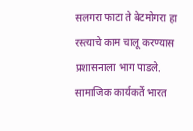सलगरा फाटा ते बेटमोगरा हा रस्त्याचे काम चालू करण्यास प्रशासनाला भाग पाडले. सामाजिक कार्यकर्ते भारत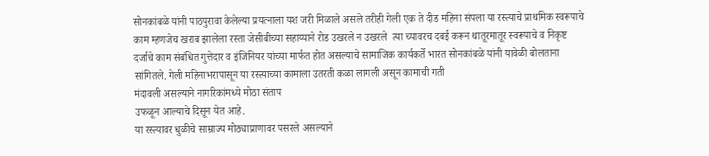सोनकांबळे यांनी पाठपुरावा केलेल्या प्रयत्नाला यश जरी मिळाले असले तरीही गेली एक ते दीड महिना संपला या रस्त्याचे प्राथमिक स्वरूपाचे काम म्हणजेच खराब झालेला रस्ता जेसीबीच्या सहाय्याने रोड उखरले न उखरले  त्या च्यावरच दबई करून थातूरमातूर स्वरूपाचे व निकृष्ट दर्जाचे काम संबंधित गुत्तेदार व इंजिनियर यांच्या मार्फत होत असल्याचे सामाजिक कार्यकर्ते भारत सोनकांबळे यांनी यावेळी बोलताना सांगितले. गेली महिनाभरापासून या रस्त्याच्या कामाला उतरती कळा लागली असून कामाची गती
मंदावली असल्याने नागरिकांमध्ये मोठा संताप
उफळून आल्याचे दिसून येत आहे.
या रस्त्यावर धुळीचे साम्राज्य मोठ्याप्राणावर पसरले असल्याने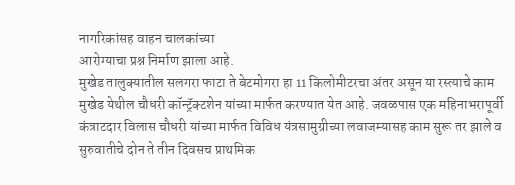नागरिकांसह वाहन चालकांच्या
आरोग्याचा प्रश्न निर्माण झाला आहे.
मुखेड तालुक्यातील सलगरा फाटा ते बेटमोगरा हा 11 किलोमीटरचा अंतर असून या रस्त्याचे काम मुखेड येथील चौधरी कॉन्ट्रॅक्टशेन यांच्या मार्फत करण्यात येत आहे. जवळपास एक महिनाभरापूर्वी
कंत्राटदार विलास चौधरी यांच्या मार्फत विविध यंत्रसामुग्रीच्या लवाजम्यासह काम सुरू तर झाले व सुरुवातीचे दोन ते तीन दिवसच प्राथमिक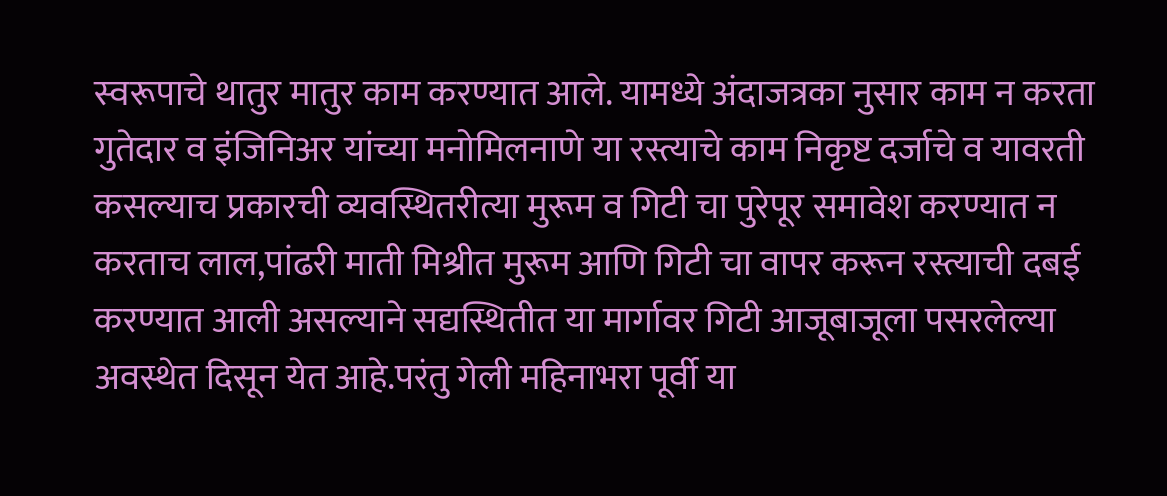स्वरूपाचे थातुर मातुर काम करण्यात आले. यामध्ये अंदाजत्रका नुसार काम न करता गुतेदार व इंजिनिअर यांच्या मनोमिलनाणे या रस्त्याचे काम निकृष्ट दर्जाचे व यावरती कसल्याच प्रकारची व्यवस्थितरीत्या मुरूम व गिटी चा पुरेपूर समावेश करण्यात न करताच लाल,पांढरी माती मिश्रीत मुरूम आणि गिटी चा वापर करून रस्त्याची दबई करण्यात आली असल्याने सद्यस्थितीत या मार्गावर गिटी आजूबाजूला पसरलेल्या अवस्थेत दिसून येत आहे.परंतु गेली महिनाभरा पूर्वी या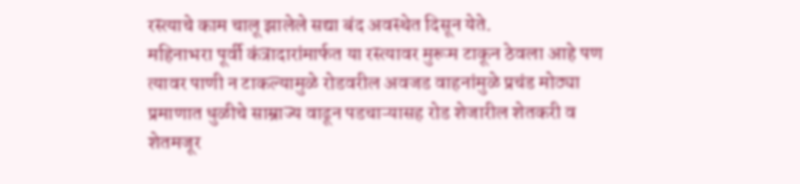रस्त्याचे काम चालू झालेले सद्या बंद अवस्थेत दिसून येते.
महिनाभरा पूर्वी कंत्रादारांमार्फत या रस्त्यावर मुरूम टाकून ठेवला आहे पण त्यावर पाणी न टाकल्यामुळे रोडवरील अवजड वाहनांमुळे प्रचंड मोठ्या प्रमाणात धुळीचे साम्राज्य वाढून पडचाऱ्यासह रोड शेजारील शेतकरी व शेतमजूर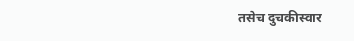तसेच दुचकीस्वार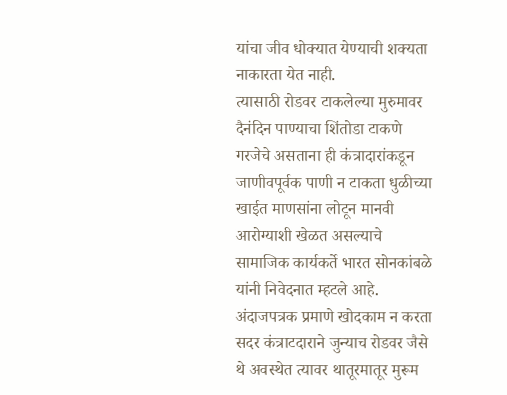यांचा जीव धोक्यात येण्याची शक्यता नाकारता येत नाही.
त्यासाठी रोडवर टाकलेल्या मुरुमावर दैनंदिन पाण्याचा शिंतोडा टाकणे गरजेचे असताना ही कंत्रादारांकडून जाणीवपूर्वक पाणी न टाकता धुळीच्या खाईत माणसांना लोटून मानवी आरोग्याशी खेळत असल्याचे सामाजिक कार्यकर्ते भारत सोनकांबळे यांनी निवेदनात म्हटले आहे.
अंदाजपत्रक प्रमाणे खोदकाम न करता सदर कंत्राटदाराने जुन्याच रोडवर जैसे थे अवस्थेत त्यावर थातूरमातूर मुरूम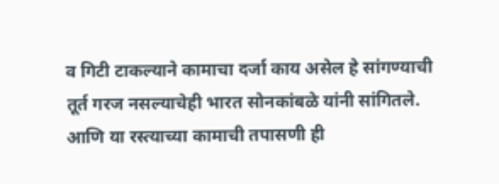व गिटी टाकल्याने कामाचा दर्जा काय असेल हे सांगण्याची तूर्त गरज नसल्याचेही भारत सोनकांबळे यांनी सांगितले.
आणि या रस्त्याच्या कामाची तपासणी ही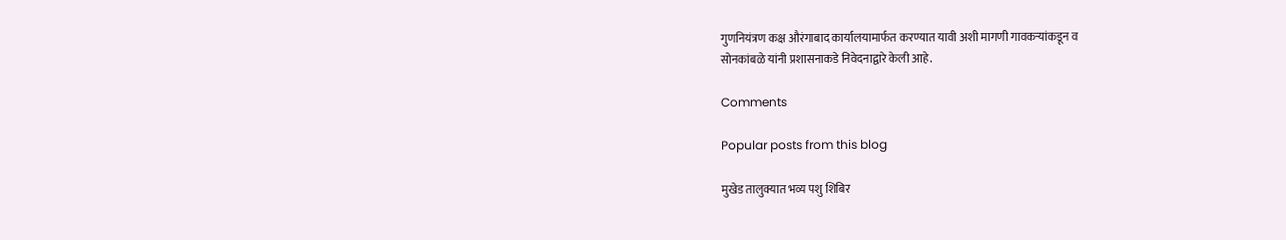गुणनियंत्रण कक्ष औरंगाबाद कार्यालयामार्फत करण्यात यावी अशी मागणी गावकऱ्यांकडून व
सोनकांबळे यांनी प्रशासनाकडे निवेदनाद्वारे केली आहे.

Comments

Popular posts from this blog

मुखेड तालुक्यात भव्य पशु शिबिर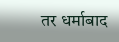तर धर्माबाद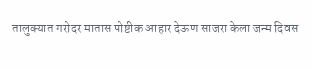तालुक्यात गरोदर मातास पोष्टीक आहार देऊण साजरा केला जन्म दिवस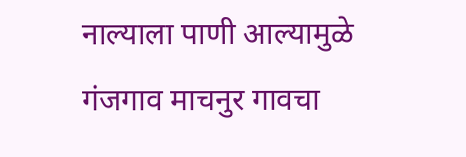नाल्याला पाणी आल्यामुळे गंजगाव माचनुर गावचा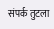संपर्क तुटला